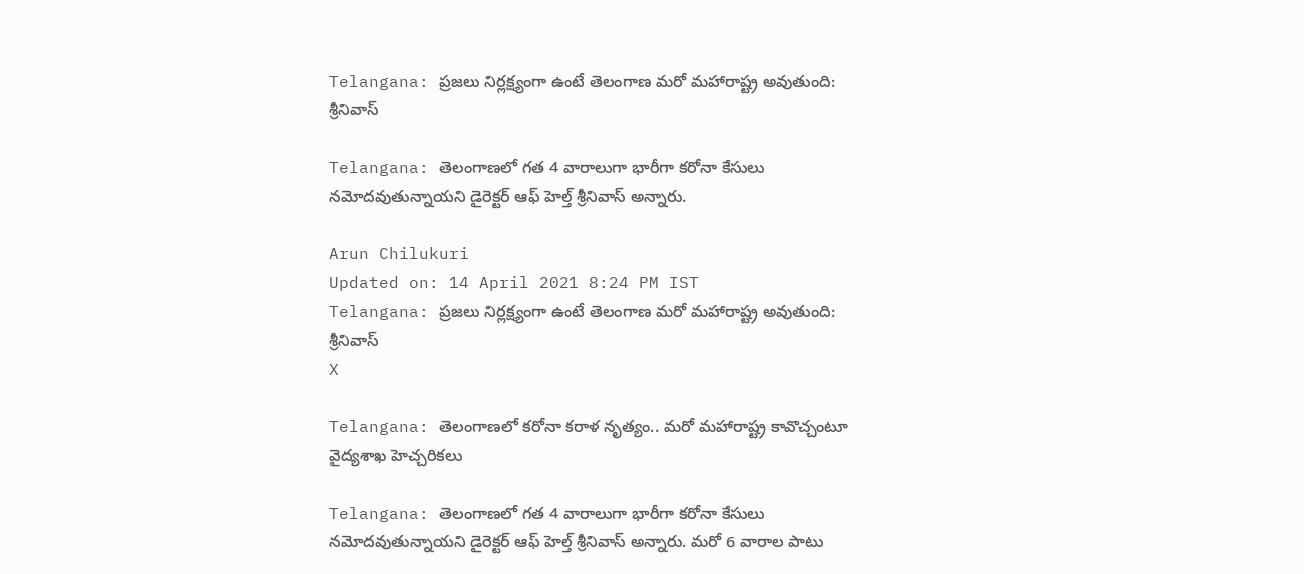Telangana: ప్రజలు నిర్లక్ష్యంగా ఉంటే తెలంగాణ మరో మహారాష్ట్ర అవుతుంది: శ్రీనివాస్

Telangana: తెలంగాణలో గత 4 వారాలుగా భారీగా కరోనా కేసులు నమోదవుతున్నాయని డైరెక్టర్‌ ఆఫ్‌ హెల్త్ శ్రీనివాస్‌ అన్నారు.

Arun Chilukuri
Updated on: 14 April 2021 8:24 PM IST
Telangana: ప్రజలు నిర్లక్ష్యంగా ఉంటే తెలంగాణ మరో మహారాష్ట్ర అవుతుంది: శ్రీనివాస్
X

Telangana: తెలంగాణలో కరోనా కరాళ నృత్యం.. మరో మహారాష్ట్ర కావొచ్చంటూ వైద్యశాఖ హెచ్చరికలు

Telangana: తెలంగాణలో గత 4 వారాలుగా భారీగా కరోనా కేసులు నమోదవుతున్నాయని డైరెక్టర్‌ ఆఫ్‌ హెల్త్ శ్రీనివాస్‌ అన్నారు. మరో 6 వారాల పాటు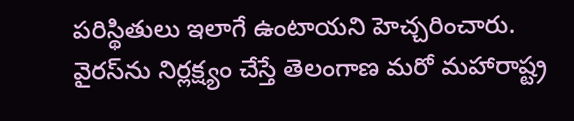పరిస్థితులు ఇలాగే ఉంటాయని హెచ్చరించారు. వైరస్‌ను నిర్లక్ష్యం చేస్తే తెలంగాణ మరో మహారాష్ట్ర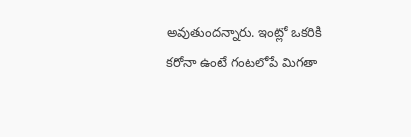అవుతుందన్నారు. ఇంట్లో ఒకరికి కరోనా ఉంటే గంటలోపే మిగతా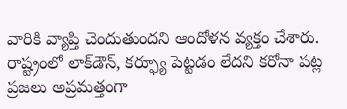వారికి వ్యాప్తి చెందుతుందని ఆందోళన వ్యక్తం చేశారు. రాష్ట్రంలో లాక్‌డౌన్‌, కర్ఫ్యూ పెట్టడం లేదని కరోనా పట్ల ప్రజలు అప్రమత్తంగా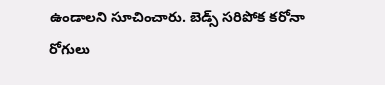ఉండాలని సూచించారు. బెడ్స్‌ సరిపోక కరోనా రోగులు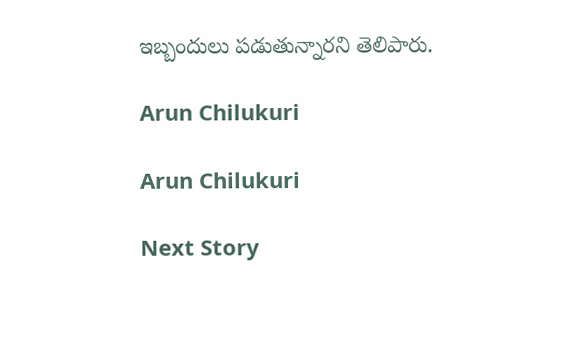ఇబ్బందులు పడుతున్నారని తెలిపారు.

Arun Chilukuri

Arun Chilukuri

Next Story